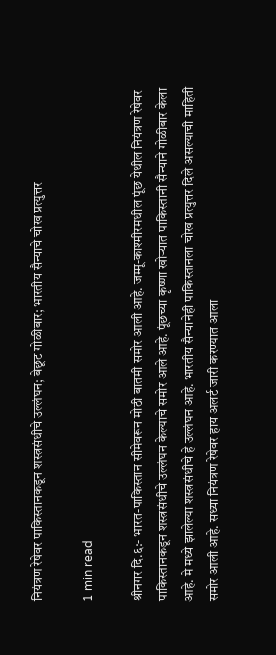नियंत्रण रेषेवर पाकिस्तानकडून शस्त्रसंधीचे उल्लंघन; बेछूट गोळीबार; भारतीय सैन्याचे चोख प्रत्युत्तर

1 min read

श्रीनगर दि.६:- भारत-पाकिस्तान सीमेवरून मोठी बातमी समोर आली आहे. जम्मू-काश्मीरमधील पूंछ येथील नियंत्रण रेषेवर पाकिस्तानकडून शस्त्रसंधीचे उल्लंघन केल्याचे समोर आले आहे. पूंछच्या कृष्णा खोऱ्यात पाकिस्तानी सैन्याने गोळीबार केला आहे. मे मध्ये झालेल्या शस्त्रसंधीचे हे उल्लंघन आहे. भारतीय सैन्यानेही पाकिस्तानला चोख प्रत्युत्तर दिले असल्याची माहिती समोर आली आहे. सध्या नियंत्रण रेषेवर हाय अलर्ट जारी करण्यात आला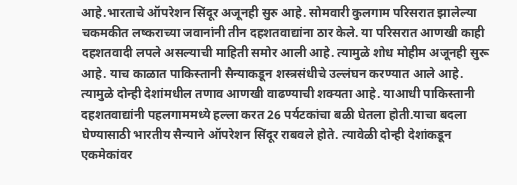आहे.भारताचे ऑपरेशन सिंदूर अजूनही सुरु आहे. सोमवारी कुलगाम परिसरात झालेल्या चकमकीत लष्कराच्या जवानांनी तीन दहशतवाद्यांना ठार केले. या परिसरात आणखी काही दहशतवादी लपले असल्याची माहिती समोर आली आहे. त्यामुळे शोध मोहीम अजूनही सुरू आहे. याच काळात पाकिस्तानी सैन्याकडून शस्त्रसंधीचे उल्लंघन करण्यात आले आहे. त्यामुळे दोन्ही देशांमधील तणाव आणखी वाढण्याची शक्यता आहे. याआधी पाकिस्तानी दहशतवाद्यांनी पहलगाममध्ये हल्ला करत 26 पर्यटकांचा बळी घेतला होती.याचा बदला घेण्यासाठी भारतीय सैन्याने ऑपरेशन सिंदूर राबवले होते. त्यावेळी दोन्ही देशांकडून एकमेकांवर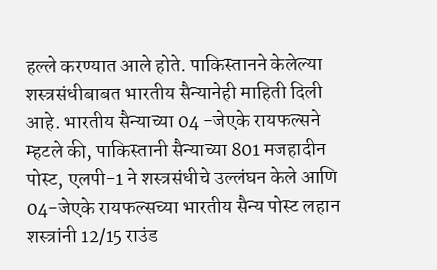हल्ले करण्यात आले होते. पाकिस्तानने केलेल्या शस्त्रसंधीबाबत भारतीय सैन्यानेही माहिती दिली आहे. भारतीय सैन्याच्या 04 -जेएके रायफल्सने म्हटले की, पाकिस्तानी सैन्याच्या 801 मजहादीन पोस्ट, एलपी-1 ने शस्त्रसंधीचे उल्लंघन केले आणि 04-जेएके रायफल्सच्या भारतीय सैन्य पोस्ट लहान शस्त्रांनी 12/15 राउंड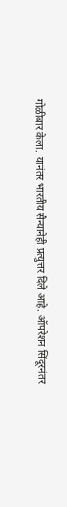गोळीबार केला. यानंतर भारतीय सैन्यानेही प्रत्युत्तर दिले आहे. ऑपरेशन सिंदूरनंतर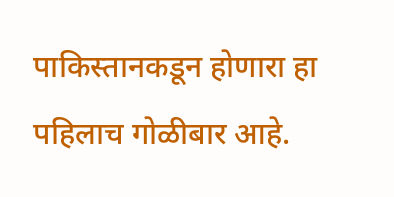पाकिस्तानकडून होणारा हा पहिलाच गोळीबार आहे.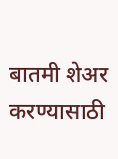बातमी शेअर करण्यासाठी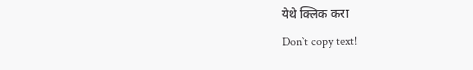येथे क्लिक करा
Don`t copy text!